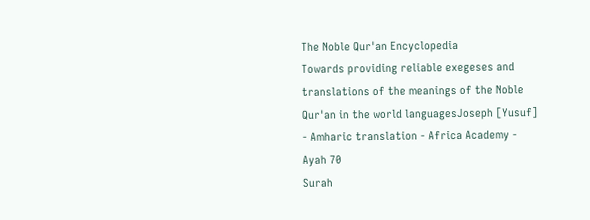The Noble Qur'an Encyclopedia
Towards providing reliable exegeses and translations of the meanings of the Noble Qur'an in the world languagesJoseph [Yusuf] - Amharic translation - Africa Academy - Ayah 70
Surah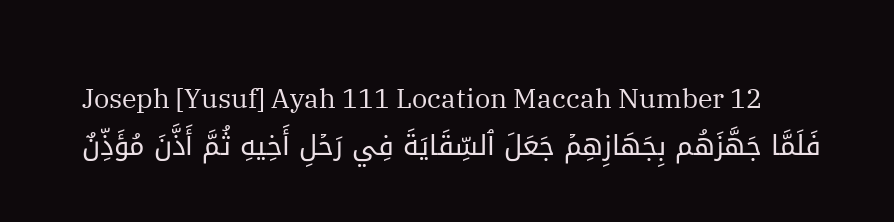Joseph [Yusuf] Ayah 111 Location Maccah Number 12
فَلَمَّا جَهَّزَهُم بِجَهَازِهِمۡ جَعَلَ ٱلسِّقَايَةَ فِي رَحۡلِ أَخِيهِ ثُمَّ أَذَّنَ مُؤَذِّنٌ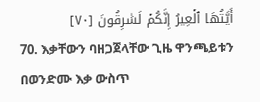أَيَّتُهَا ٱلۡعِيرُ إِنَّكُمۡ لَسَٰرِقُونَ [٧٠]
70. እቃቸውን ባዘጋጀላቸው ጊዜ ዋንጫይቱን በወንድሙ እቃ ውስጥ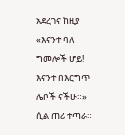አደረገና ከዚያ «እናንተ ባለ ግመሎች ሆይ! እናንተ በእርግጥ ሌቦች ናችሁ።» ሲል ጠሪ ተጣራ።